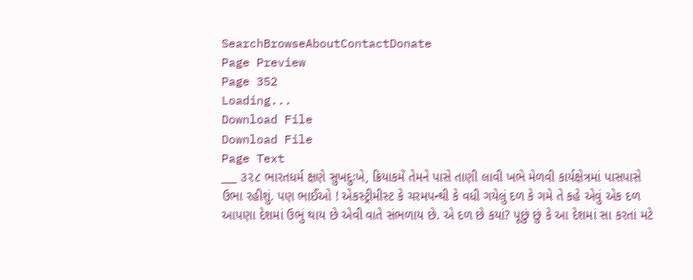SearchBrowseAboutContactDonate
Page Preview
Page 352
Loading...
Download File
Download File
Page Text
___ ૩૨૮ ભારતધર્મ ક્ષણે સુખદુઃખે, ક્રિયાકમેં તેમને પાસે તાણી લાવી ખભે મેળવી કાર્યક્ષેત્રમાં પાસપાસે ઉભા રહીશું. પણ ભાઈઓ ! એકસ્ટ્રીમીસ્ટ કે ચરમપન્થી કે વધી ગયેલું દળ કે ગમે તે કહે એવું એક દળ આપણા દેશમાં ઉભું થાય છે એવી વાતે સંભળાય છે. એ દળ છે કયાં? પૂછું છું કે આ દેશમાં સા કરતાં મટે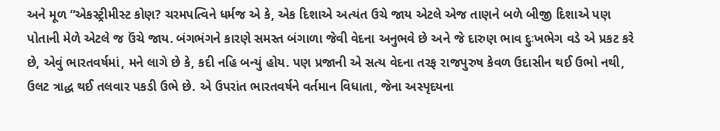અને મૂળ “એકસ્ટ્રીમીસ્ટ કોણ? ચરમપત્વિને ધર્મજ એ કે, એક દિશાએ અત્યંત ઉચે જાય એટલે એજ તાણને બળે બીજી દિશાએ પણ પોતાની મેળે એટલે જ ઉંચે જાય. બંગભંગને કારણે સમસ્ત બંગાળા જેવી વેદના અનુભવે છે અને જે દારુણ ભાવ દુઃખભેગ વડે એ પ્રકટ કરે છે, એવું ભારતવર્ષમાં, મને લાગે છે કે, કદી નહિ બન્યું હોય. પણ પ્રજાની એ સત્ય વેદના તરફ રાજપુરુષ કેવળ ઉદાસીન થઈ ઉભો નથી, ઉલટ ત્રાદ્ધ થઈ તલવાર પકડી ઉભે છે. એ ઉપરાંત ભારતવર્ષને વર્તમાન વિધાતા, જેના અસ્પૃદયના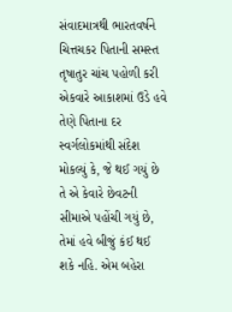સંવાદમાત્રથી ભારતવર્ષને ચિત્તચકર પિતાની સમસ્ત તૃષાતુર ચાંચ પહોળી કરી એકવારે આકાશમાં ઉડે હવે તેણે પિતાના દર સ્વર્ગલોકમાંથી સંદેશ મોકલ્યું કે, જે થઈ ગયું છે તે એ કેવારે છેવટની સીમાએ પહોંચી ગયું છે, તેમાં હવે બીજું કંઈ થઈ શકે નહિ. એમ બહેરા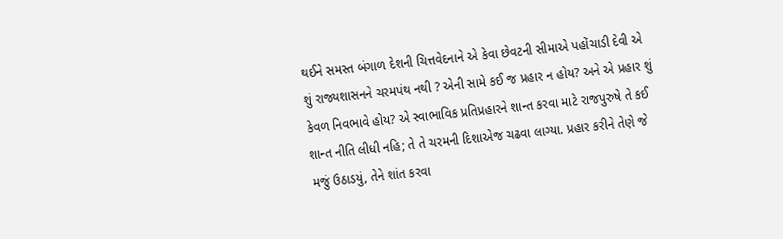થઈને સમસ્ત બંગાળ દેશની ચિત્તવેદનાને એ કેવા છેવટની સીમાએ પહોંચાડી દેવી એ શું રાજ્યશાસનને ચરમપંથ નથી ? એની સામે કઈ જ પ્રહાર ન હોય? અને એ પ્રહાર શું કેવળ નિવભાવે હોય? એ સ્વાભાવિક પ્રતિપ્રહારને શાન્ત કરવા માટે રાજપુરુષે તે કઈ શાન્ત નીતિ લીધી નહિ; તે તે ચરમની દિશાએજ ચઢવા લાગ્યા. પ્રહાર કરીને તેણે જે મજું ઉઠાડયું, તેને શાંત કરવા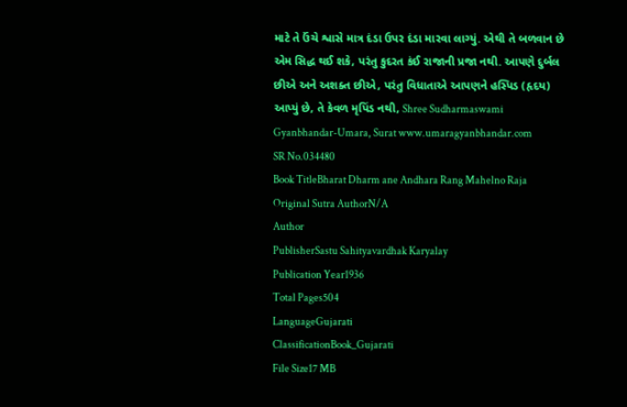માટે તે ઉંચે શ્વાસે માત્ર દંડા ઉપર દંડા મારવા લાગ્યું. એથી તે બળવાન છે એમ સિદ્ધ થઈ શકે, પરંતુ કુદરત કંઈ રાજાની પ્રજા નથી. આપણે દુર્બલ છીએ અને અશક્ત છીએ, પરંતુ વિધાતાએ આપણને હસ્પિડ (હૃદય) આપ્યું છે, તે કેવળ મૃપિંડ નથી, Shree Sudharmaswami Gyanbhandar-Umara, Surat www.umaragyanbhandar.com
SR No.034480
Book TitleBharat Dharm ane Andhara Rang Mahelno Raja
Original Sutra AuthorN/A
Author
PublisherSastu Sahityavardhak Karyalay
Publication Year1936
Total Pages504
LanguageGujarati
ClassificationBook_Gujarati
File Size17 MB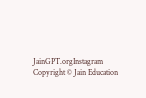JainGPT.orgInstagram
Copyright © Jain Education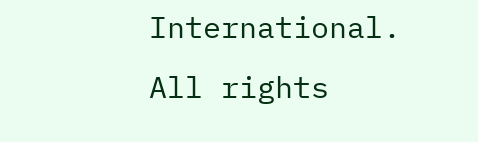International. All rights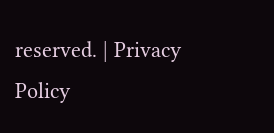reserved. | Privacy Policy